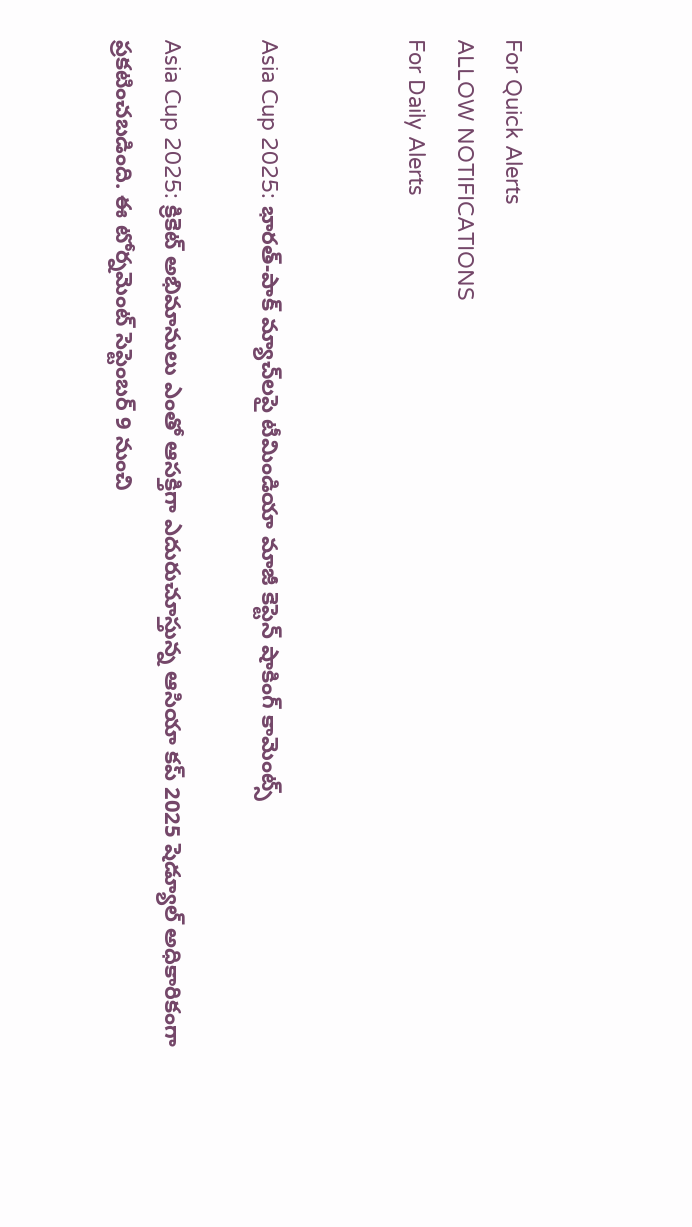For Quick Alerts
ALLOW NOTIFICATIONS
For Daily Alerts


Asia Cup 2025: భారత్-పాక్ మ్యాచ్‌లపై టీమిండియా మాజీ కెప్టెన్ షాకింగ్ కామెంట్స్

Asia Cup 2025: క్రికెట్ అభిమానులు ఎంతో ఆసక్తిగా ఎదురుచూస్తున్న ఆసియా కప్ 2025 షెడ్యూల్ అధికారికంగా ప్రకటించబడింది. ఈ టోర్నమెంట్ సెప్టెంబర్ 9 నుంచి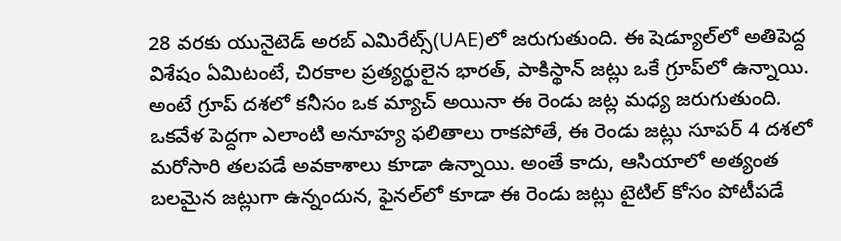28 వరకు యునైటెడ్ అరబ్ ఎమిరేట్స్(UAE)లో జరుగుతుంది. ఈ షెడ్యూల్‌లో అతిపెద్ద విశేషం ఏమిటంటే, చిరకాల ప్రత్యర్థులైన భారత్, పాకిస్థాన్ జట్లు ఒకే గ్రూప్‌లో ఉన్నాయి. అంటే గ్రూప్ దశలో కనీసం ఒక మ్యాచ్ అయినా ఈ రెండు జట్ల మధ్య జరుగుతుంది. ఒకవేళ పెద్దగా ఎలాంటి అనూహ్య ఫలితాలు రాకపోతే, ఈ రెండు జట్లు సూపర్ 4 దశలో మరోసారి తలపడే అవకాశాలు కూడా ఉన్నాయి. అంతే కాదు, ఆసియాలో అత్యంత బలమైన జట్లుగా ఉన్నందున, ఫైనల్‌లో కూడా ఈ రెండు జట్లు టైటిల్ కోసం పోటీపడే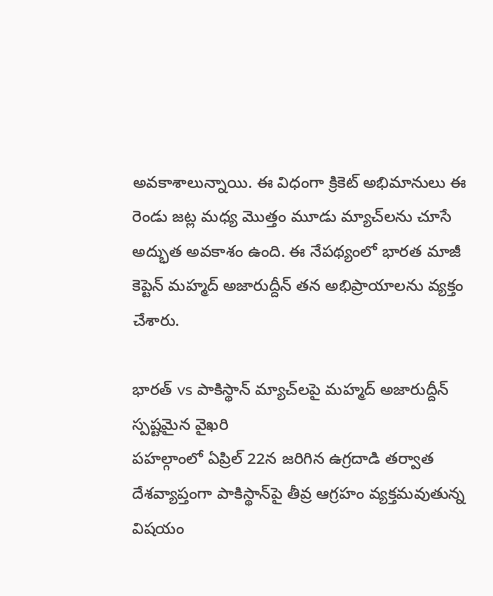అవకాశాలున్నాయి. ఈ విధంగా క్రికెట్ అభిమానులు ఈ రెండు జట్ల మధ్య మొత్తం మూడు మ్యాచ్‌లను చూసే అద్భుత అవకాశం ఉంది. ఈ నేపథ్యంలో భారత మాజీ కెప్టెన్ మహ్మద్ అజారుద్దీన్ తన అభిప్రాయాలను వ్యక్తం చేశారు.

భారత్ vs పాకిస్థాన్ మ్యాచ్‌లపై మహ్మద్ అజారుద్దీన్ స్పష్టమైన వైఖరి
పహల్గాంలో ఏప్రిల్ 22న జరిగిన ఉగ్రదాడి తర్వాత దేశవ్యాప్తంగా పాకిస్థాన్‌పై తీవ్ర ఆగ్రహం వ్యక్తమవుతున్న విషయం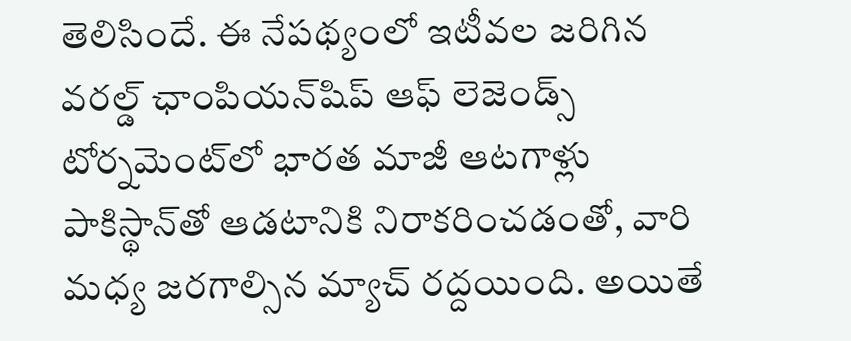తెలిసిందే. ఈ నేపథ్యంలో ఇటీవల జరిగిన వరల్డ్ ఛాంపియన్‌షిప్ ఆఫ్ లెజెండ్స్ టోర్నమెంట్‌లో భారత మాజీ ఆటగాళ్లు పాకిస్థాన్‌తో ఆడటానికి నిరాకరించడంతో, వారి మధ్య జరగాల్సిన మ్యాచ్ రద్దయింది. అయితే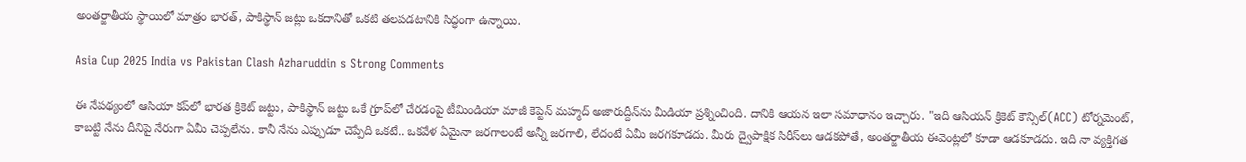అంతర్జాతీయ స్థాయిలో మాత్రం భారత్, పాకిస్థాన్ జట్లు ఒకదానితో ఒకటి తలపడటానికి సిద్ధంగా ఉన్నాయి.

Asia Cup 2025 India vs Pakistan Clash Azharuddin s Strong Comments

ఈ నేపథ్యంలో ఆసియా కప్‌లో భారత క్రికెట్ జట్టు, పాకిస్థాన్ జట్టు ఒకే గ్రూప్‌లో చేరడంపై టీమిండియా మాజీ కెప్టెన్ మహ్మద్ అజారుద్దీన్‌ను మీడియా ప్రశ్నించింది. దానికి ఆయన ఇలా సమాధానం ఇచ్చారు. "ఇది ఆసియన్ క్రికెట్ కౌన్సిల్(ACC) టోర్నమెంట్, కాబట్టి నేను దీనిపై నేరుగా ఏమీ చెప్పలేను. కానీ నేను ఎప్పుడూ చెప్పేది ఒకటే.. ఒకవేళ ఏమైనా జరగాలంటే అన్నీ జరగాలి, లేదంటే ఏమీ జరగకూడదు. మీరు ద్వైపాక్షిక సిరీస్‌లు ఆడకపోతే, అంతర్జాతీయ ఈవెంట్లలో కూడా ఆడకూడదు. ఇది నా వ్యక్తిగత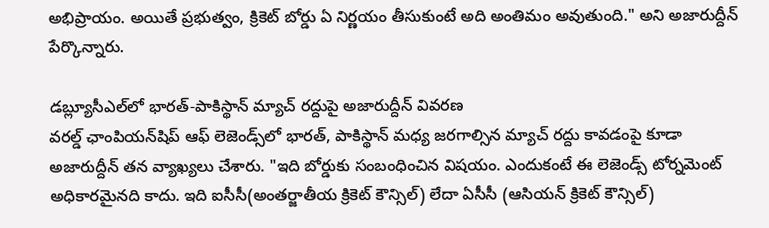అభిప్రాయం. అయితే ప్రభుత్వం, క్రికెట్ బోర్డు ఏ నిర్ణయం తీసుకుంటే అది అంతిమం అవుతుంది." అని అజారుద్దీన్ పేర్కొన్నారు.

డబ్ల్యూసీఎల్‌లో భారత్-పాకిస్థాన్ మ్యాచ్ రద్దుపై అజారుద్దీన్ వివరణ
వరల్డ్ ఛాంపియన్‌షిప్ ఆఫ్ లెజెండ్స్‌లో భారత్, పాకిస్థాన్ మధ్య జరగాల్సిన మ్యాచ్ రద్దు కావడంపై కూడా అజారుద్దీన్ తన వ్యాఖ్యలు చేశారు. "ఇది బోర్డుకు సంబంధించిన విషయం. ఎందుకంటే ఈ లెజెండ్స్ టోర్నమెంట్ అధికారమైనది కాదు. ఇది ఐసీసీ(అంతర్జాతీయ క్రికెట్ కౌన్సిల్) లేదా ఏసీసీ (ఆసియన్ క్రికెట్ కౌన్సిల్)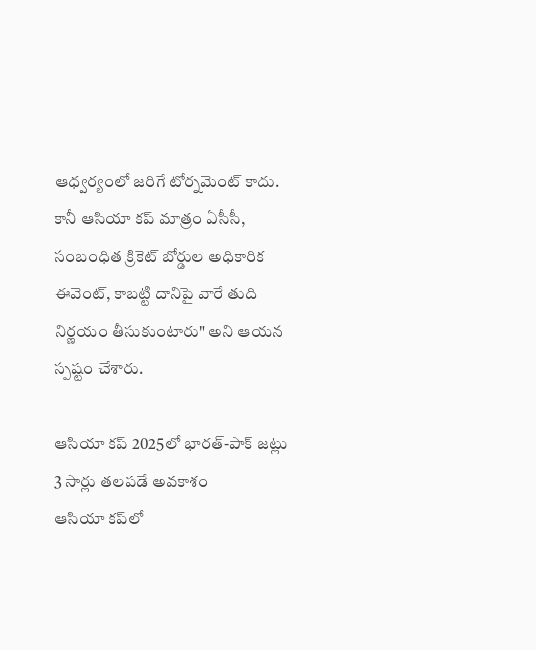ఆధ్వర్యంలో జరిగే టోర్నమెంట్ కాదు. కానీ ఆసియా కప్ మాత్రం ఏసీసీ, సంబంధిత క్రికెట్ బోర్డుల అధికారిక ఈవెంట్, కాబట్టి దానిపై వారే తుది నిర్ణయం తీసుకుంటారు" అని ఆయన స్పష్టం చేశారు.

ఆసియా కప్ 2025లో భారత్-పాక్ జట్లు 3 సార్లు తలపడే అవకాశం
ఆసియా కప్‌లో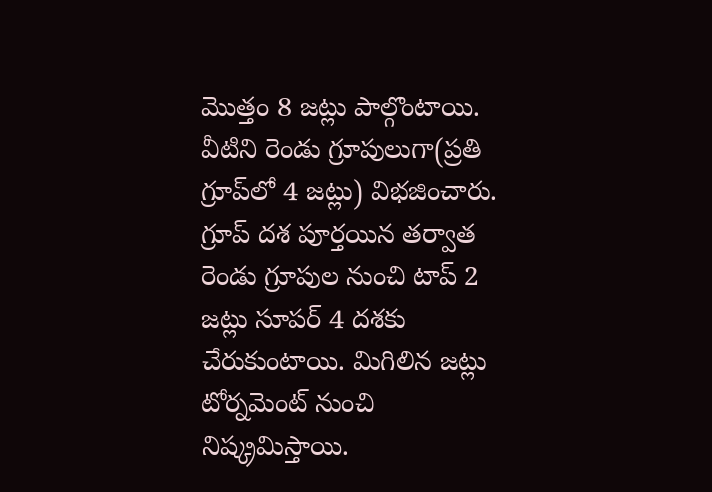మొత్తం 8 జట్లు పాల్గొంటాయి. వీటిని రెండు గ్రూపులుగా(ప్రతి గ్రూప్‌లో 4 జట్లు) విభజించారు. గ్రూప్ దశ పూర్తయిన తర్వాత రెండు గ్రూపుల నుంచి టాప్ 2 జట్లు సూపర్ 4 దశకు చేరుకుంటాయి. మిగిలిన జట్లు టోర్నమెంట్ నుంచి నిష్క్రమిస్తాయి.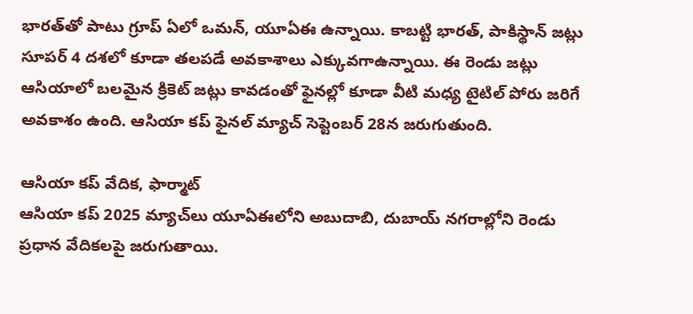భారత్‌తో పాటు గ్రూప్ ఏలో ఒమన్, యూఏఈ ఉన్నాయి. కాబట్టి భారత్, పాకిస్థాన్ జట్లు సూపర్ 4 దశలో కూడా తలపడే అవకాశాలు ఎక్కువగాఉన్నాయి. ఈ రెండు జట్లు ఆసియాలో బలమైన క్రికెట్ జట్లు కావడంతో ఫైనల్లో కూడా వీటి మధ్య టైటిల్ పోరు జరిగే అవకాశం ఉంది. ఆసియా కప్ ఫైనల్ మ్యాచ్ సెప్టెంబర్ 28న జరుగుతుంది.

ఆసియా కప్ వేదిక, ఫార్మాట్
ఆసియా కప్ 2025 మ్యాచ్‌లు యూఏఈలోని అబుదాబి, దుబాయ్ నగరాల్లోని రెండు ప్రధాన వేదికలపై జరుగుతాయి.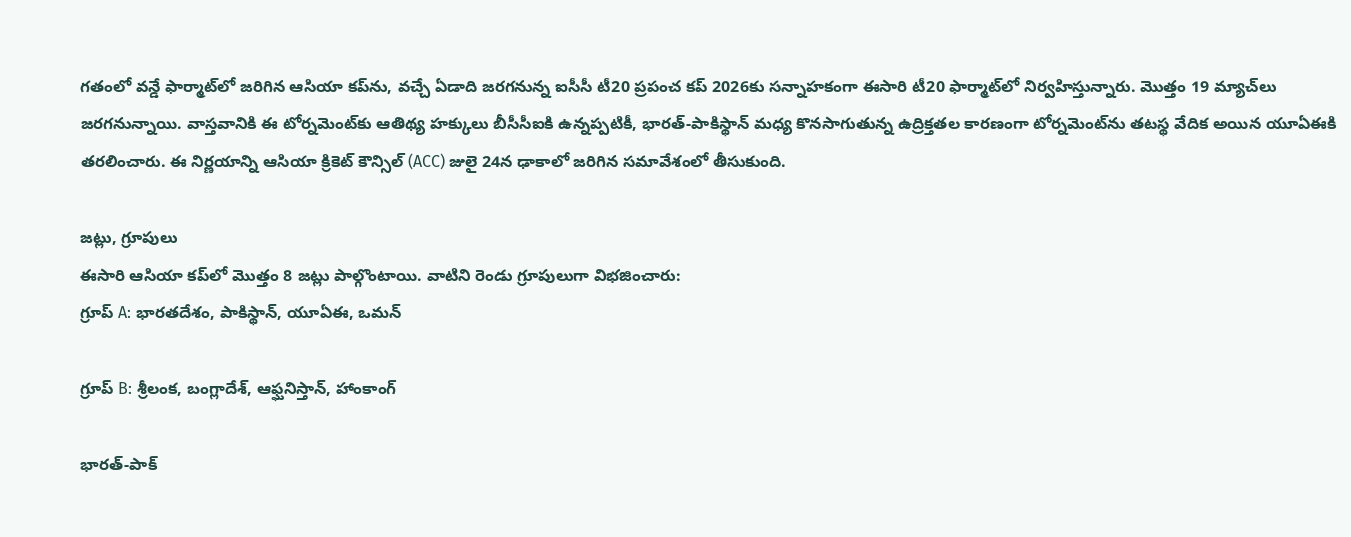గతంలో వన్డే ఫార్మాట్‌లో జరిగిన ఆసియా కప్‌ను, వచ్చే ఏడాది జరగనున్న ఐసీసీ టీ20 ప్రపంచ కప్ 2026కు సన్నాహకంగా ఈసారి టీ20 ఫార్మాట్‌లో నిర్వహిస్తున్నారు. మొత్తం 19 మ్యాచ్‌లు జరగనున్నాయి. వాస్తవానికి ఈ టోర్నమెంట్‌కు ఆతిథ్య హక్కులు బీసీసీఐకి ఉన్నప్పటికీ, భారత్-పాకిస్థాన్ మధ్య కొనసాగుతున్న ఉద్రిక్తతల కారణంగా టోర్నమెంట్‌ను తటస్థ వేదిక అయిన యూఏఈకి తరలించారు. ఈ నిర్ణయాన్ని ఆసియా క్రికెట్ కౌన్సిల్ (ACC) జులై 24న ఢాకాలో జరిగిన సమావేశంలో తీసుకుంది.

జట్లు, గ్రూపులు
ఈసారి ఆసియా కప్‌లో మొత్తం 8 జట్లు పాల్గొంటాయి. వాటిని రెండు గ్రూపులుగా విభజించారు:
గ్రూప్ A: భారతదేశం, పాకిస్థాన్, యూఏఈ, ఒమన్

గ్రూప్ B: శ్రీలంక, బంగ్లాదేశ్, ఆఫ్ఘనిస్తాన్, హాంకాంగ్

భారత్-పాక్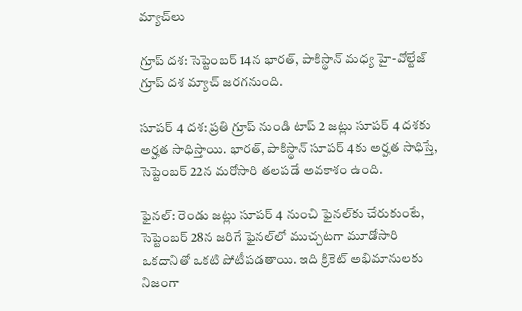మ్యాచ్‌లు

గ్రూప్ దశ: సెప్టెంబర్ 14న భారత్, పాకిస్థాన్ మధ్య హై-వోల్టేజ్ గ్రూప్ దశ మ్యాచ్ జరగనుంది.

సూపర్ 4 దశ: ప్రతి గ్రూప్ నుండి టాప్ 2 జట్లు సూపర్ 4 దశకు అర్హత సాధిస్తాయి. భారత్, పాకిస్థాన్ సూపర్ 4కు అర్హత సాధిస్తే, సెప్టెంబర్ 22న మరోసారి తలపడే అవకాశం ఉంది.

ఫైనల్: రెండు జట్లు సూపర్ 4 నుంచి ఫైనల్‌కు చేరుకుంటే, సెప్టెంబర్ 28న జరిగే ఫైనల్‌లో ముచ్చటగా మూడోసారి ఒకదానితో ఒకటి పోటీపడతాయి. ఇది క్రికెట్ అభిమానులకు నిజంగా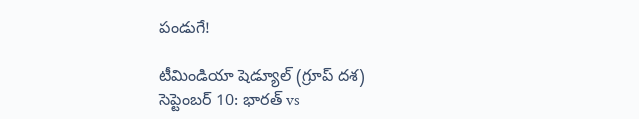పండుగే!

టీమిండియా షెడ్యూల్ (గ్రూప్ దశ)
సెప్టెంబర్ 10: భారత్ vs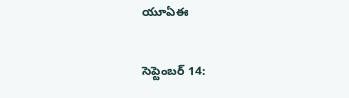యూఏఈ

సెప్టెంబర్ 14: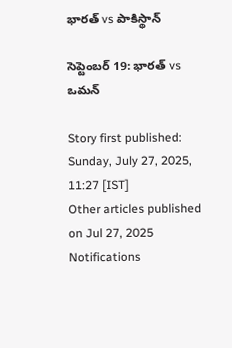భారత్ vs పాకిస్థాన్

సెప్టెంబర్ 19: భారత్ vs ఒమన్

Story first published: Sunday, July 27, 2025, 11:27 [IST]
Other articles published on Jul 27, 2025
Notifications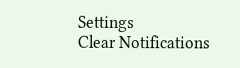Settings
Clear Notifications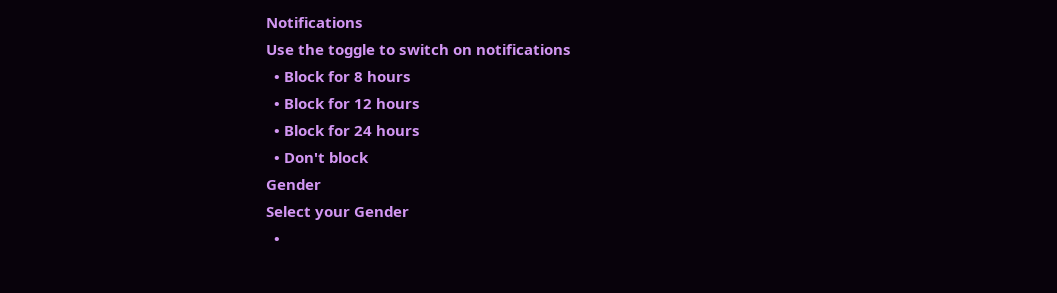Notifications
Use the toggle to switch on notifications
  • Block for 8 hours
  • Block for 12 hours
  • Block for 24 hours
  • Don't block
Gender
Select your Gender
  •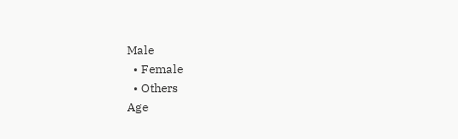Male
  • Female
  • Others
Age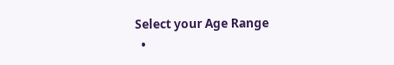Select your Age Range
  •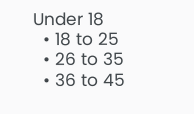Under 18
  • 18 to 25
  • 26 to 35
  • 36 to 45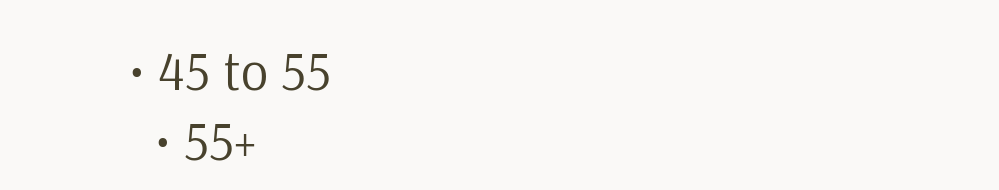• 45 to 55
  • 55+